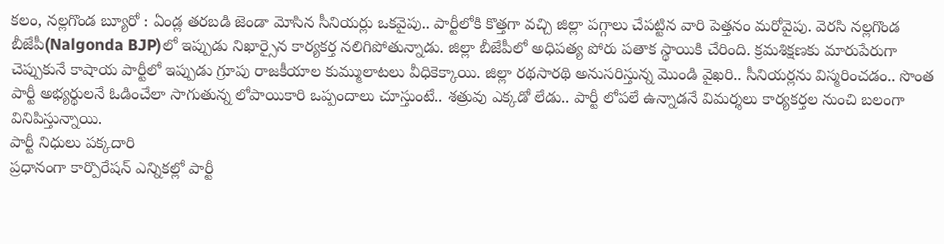కలం, నల్లగొండ బ్యూరో : ఏండ్ల తరబడి జెండా మోసిన సీనియర్లు ఒకవైపు.. పార్టీలోకి కొత్తగా వచ్చి జిల్లా పగ్గాలు చేపట్టిన వారి పెత్తనం మరోవైపు. వెరసి నల్లగొండ బీజేపీ(Nalgonda BJP)లో ఇప్పుడు నిఖార్సైన కార్యకర్త నలిగిపోతున్నాడు. జిల్లా బీజేపీలో అధిపత్య పోరు పతాక స్థాయికి చేరింది. క్రమశిక్షణకు మారుపేరుగా చెప్పుకునే కాషాయ పార్టీలో ఇప్పుడు గ్రూపు రాజకీయాల కుమ్ములాటలు వీధికెక్కాయి. జిల్లా రథసారథి అనుసరిస్తున్న మొండి వైఖరి.. సీనియర్లను విస్మరించడం.. సొంత పార్టీ అభ్యర్థులనే ఓడించేలా సాగుతున్న లోపాయికారి ఒప్పందాలు చూస్తుంటే.. శత్రువు ఎక్కడో లేడు.. పార్టీ లోపలే ఉన్నాడనే విమర్శలు కార్యకర్తల నుంచి బలంగా వినిపిస్తున్నాయి.
పార్టీ నిధులు పక్కదారి
ప్రధానంగా కార్పొరేషన్ ఎన్నికల్లో పార్టీ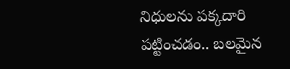నిధులను పక్కదారి పట్టించడం.. బలమైన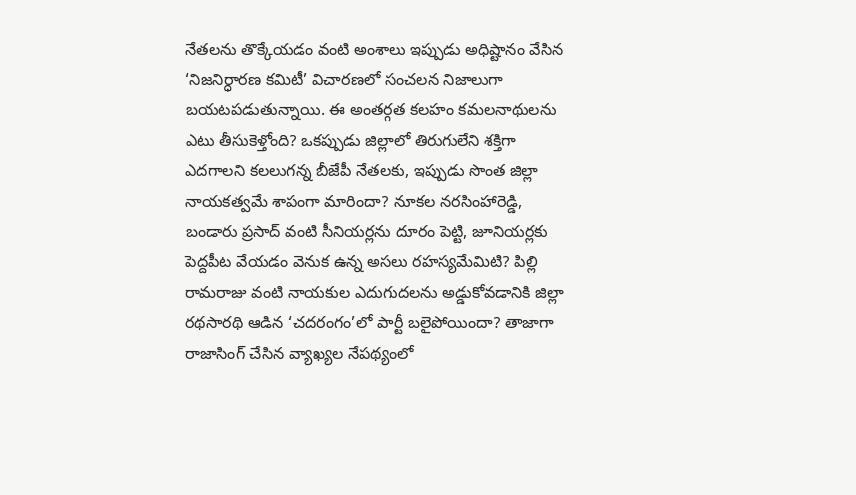నేతలను తొక్కేయడం వంటి అంశాలు ఇప్పుడు అధిష్టానం వేసిన ‘నిజనిర్ధారణ కమిటీ’ విచారణలో సంచలన నిజాలుగా బయటపడుతున్నాయి. ఈ అంతర్గత కలహం కమలనాథులను ఎటు తీసుకెళ్తోంది? ఒకప్పుడు జిల్లాలో తిరుగులేని శక్తిగా ఎదగాలని కలలుగన్న బీజేపీ నేతలకు, ఇప్పుడు సొంత జిల్లా నాయకత్వమే శాపంగా మారిందా? నూకల నరసింహారెడ్డి, బండారు ప్రసాద్ వంటి సీనియర్లను దూరం పెట్టి, జూనియర్లకు పెద్దపీట వేయడం వెనుక ఉన్న అసలు రహస్యమేమిటి? పిల్లి రామరాజు వంటి నాయకుల ఎదుగుదలను అడ్డుకోవడానికి జిల్లా రథసారథి ఆడిన ‘చదరంగం’లో పార్టీ బలైపోయిందా? తాజాగా రాజాసింగ్ చేసిన వ్యాఖ్యల నేపథ్యంలో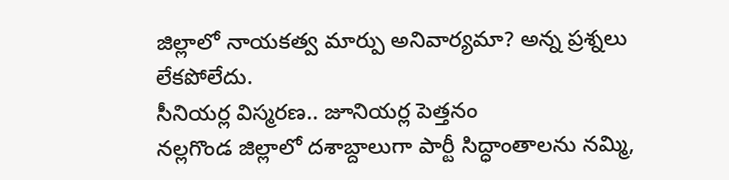జిల్లాలో నాయకత్వ మార్పు అనివార్యమా? అన్న ప్రశ్నలు లేకపోలేదు.
సీనియర్ల విస్మరణ.. జూనియర్ల పెత్తనం
నల్లగొండ జిల్లాలో దశాబ్దాలుగా పార్టీ సిద్ధాంతాలను నమ్మి,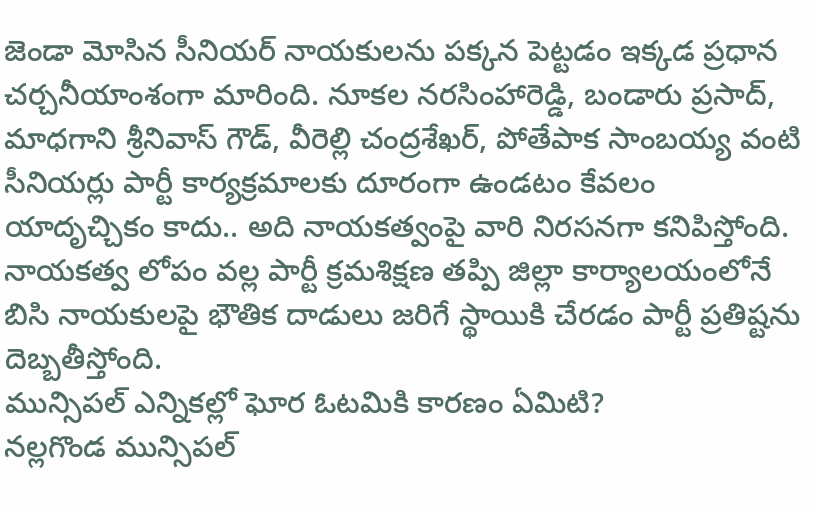జెండా మోసిన సీనియర్ నాయకులను పక్కన పెట్టడం ఇక్కడ ప్రధాన చర్చనీయాంశంగా మారింది. నూకల నరసింహారెడ్డి, బండారు ప్రసాద్, మాధగాని శ్రీనివాస్ గౌడ్, వీరెల్లి చంద్రశేఖర్, పోతేపాక సాంబయ్య వంటి సీనియర్లు పార్టీ కార్యక్రమాలకు దూరంగా ఉండటం కేవలం యాదృచ్చికం కాదు.. అది నాయకత్వంపై వారి నిరసనగా కనిపిస్తోంది. నాయకత్వ లోపం వల్ల పార్టీ క్రమశిక్షణ తప్పి జిల్లా కార్యాలయంలోనే బిసి నాయకులపై భౌతిక దాడులు జరిగే స్థాయికి చేరడం పార్టీ ప్రతిష్టను దెబ్బతీస్తోంది.
మున్సిపల్ ఎన్నికల్లో ఘోర ఓటమికి కారణం ఏమిటి?
నల్లగొండ మున్సిపల్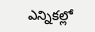ఎన్నికల్లో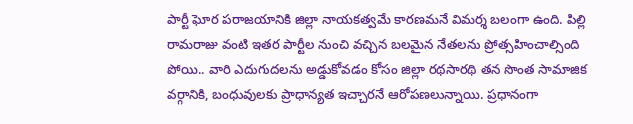పార్టీ ఘోర పరాజయానికి జిల్లా నాయకత్వమే కారణమనే విమర్శ బలంగా ఉంది. పిల్లి రామరాజు వంటి ఇతర పార్టీల నుంచి వచ్చిన బలమైన నేతలను ప్రోత్సహించాల్సింది పోయి.. వారి ఎదుగుదలను అడ్డుకోవడం కోసం జిల్లా రథసారథి తన సొంత సామాజిక వర్గానికి, బంధువులకు ప్రాధాన్యత ఇచ్చారనే ఆరోపణలున్నాయి. ప్రధానంగా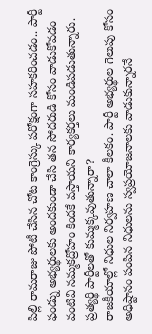పిల్లి రామరాజు పోటీ చేసిన చోట కాంగ్రెస్కు పరోక్షంగా సహకరించడం.. పార్టీ ఫండ్ను అభ్యర్థులకు అందకుండా చేసి తన సోదరుడి కోసం వాడుకోవడం వంటివి నమ్మకద్రోహం కిందకే వస్తాయని కార్యకర్తలు మండిపడుతున్నారు.
ప్రత్యర్థి పార్టీలతో కుమ్మక్కవుతున్నారా?
రాజకీయాల్లో నిధుల నిర్వహణ చాలా కీలకం. పార్టీ అభ్యర్థుల గెలుపు కోసం అధిష్టానం పంపిన నిధులను స్వప్రయోజనాలకు వాడుకున్నారనే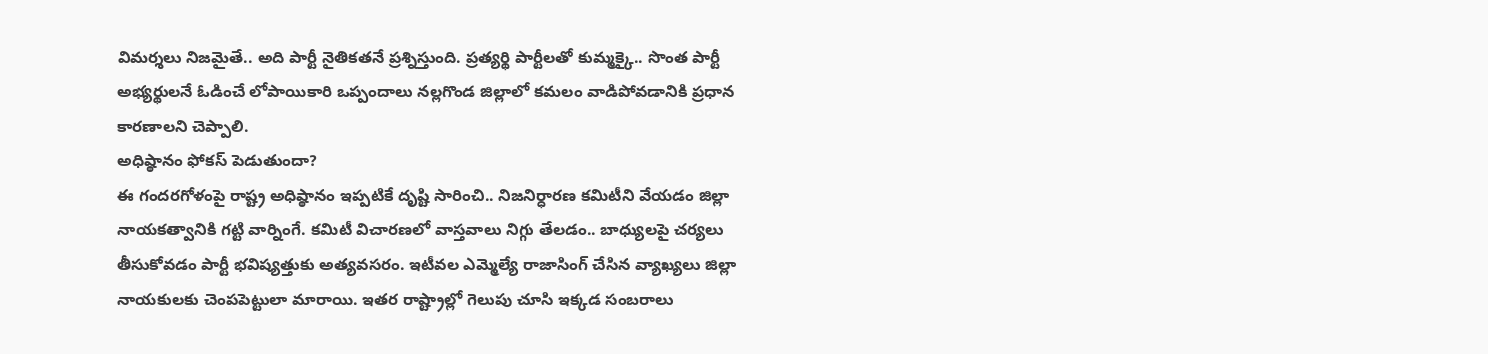విమర్శలు నిజమైతే.. అది పార్టీ నైతికతనే ప్రశ్నిస్తుంది. ప్రత్యర్థి పార్టీలతో కుమ్మక్కై.. సొంత పార్టీ అభ్యర్థులనే ఓడించే లోపాయికారి ఒప్పందాలు నల్లగొండ జిల్లాలో కమలం వాడిపోవడానికి ప్రధాన కారణాలని చెప్పాలి.
అధిష్ఠానం ఫోకస్ పెడుతుందా?
ఈ గందరగోళంపై రాష్ట్ర అధిష్ఠానం ఇప్పటికే దృష్టి సారించి.. నిజనిర్ధారణ కమిటీని వేయడం జిల్లా నాయకత్వానికి గట్టి వార్నింగే. కమిటీ విచారణలో వాస్తవాలు నిగ్గు తేలడం.. బాధ్యులపై చర్యలు తీసుకోవడం పార్టీ భవిష్యత్తుకు అత్యవసరం. ఇటీవల ఎమ్మెల్యే రాజాసింగ్ చేసిన వ్యాఖ్యలు జిల్లా నాయకులకు చెంపపెట్టులా మారాయి. ఇతర రాష్ట్రాల్లో గెలుపు చూసి ఇక్కడ సంబరాలు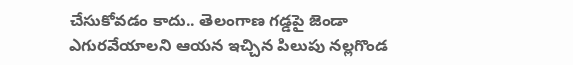చేసుకోవడం కాదు.. తెలంగాణ గడ్డపై జెండా ఎగురవేయాలని ఆయన ఇచ్చిన పిలుపు నల్లగొండ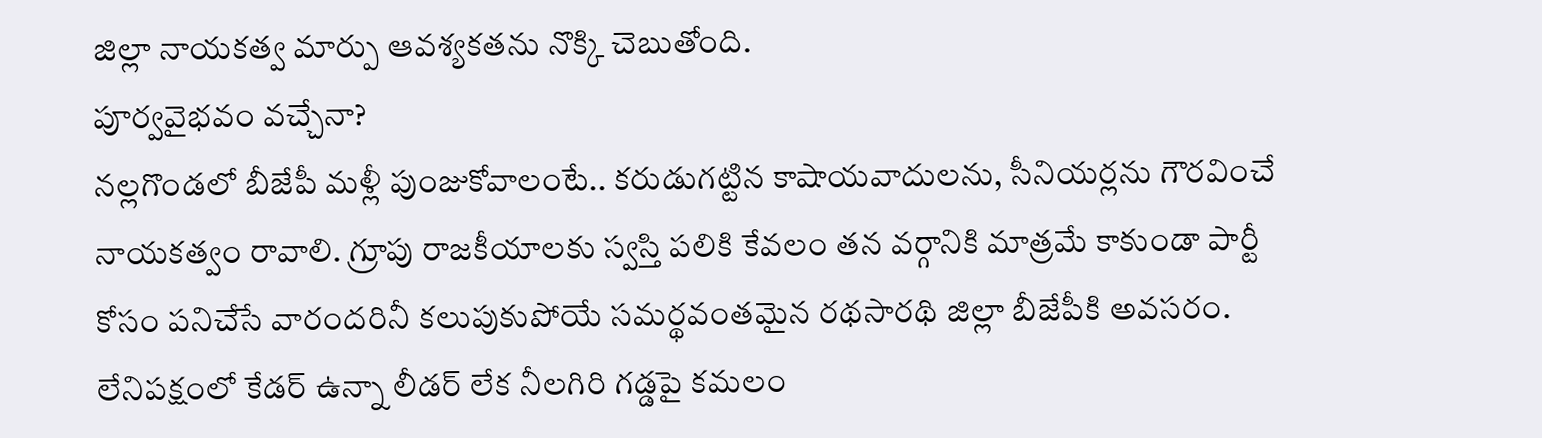జిల్లా నాయకత్వ మార్పు ఆవశ్యకతను నొక్కి చెబుతోంది.
పూర్వవైభవం వచ్చేనా?
నల్లగొండలో బీజేపీ మళ్లీ పుంజుకోవాలంటే.. కరుడుగట్టిన కాషాయవాదులను, సీనియర్లను గౌరవించే నాయకత్వం రావాలి. గ్రూపు రాజకీయాలకు స్వస్తి పలికి కేవలం తన వర్గానికి మాత్రమే కాకుండా పార్టీ కోసం పనిచేసే వారందరినీ కలుపుకుపోయే సమర్థవంతమైన రథసారథి జిల్లా బీజేపీకి అవసరం. లేనిపక్షంలో కేడర్ ఉన్నా లీడర్ లేక నీలగిరి గడ్డపై కమలం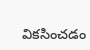వికసించడం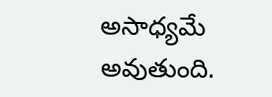అసాధ్యమే అవుతుంది.